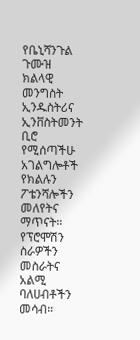የቤኒሻንጉል ጉሙዝ ክልላዊ መንግስት ኢንዱስትሪና ኢንቨስትመንት ቢሮ የሚሰጣችሁ አገልግሎቶች
የክልሉን ፖቴንሻሎችን መለየትና ማጥናት።
የፕሮሞሽን ስራዎችን መስራትና አልሚ ባለሀብቶችን መሳብ።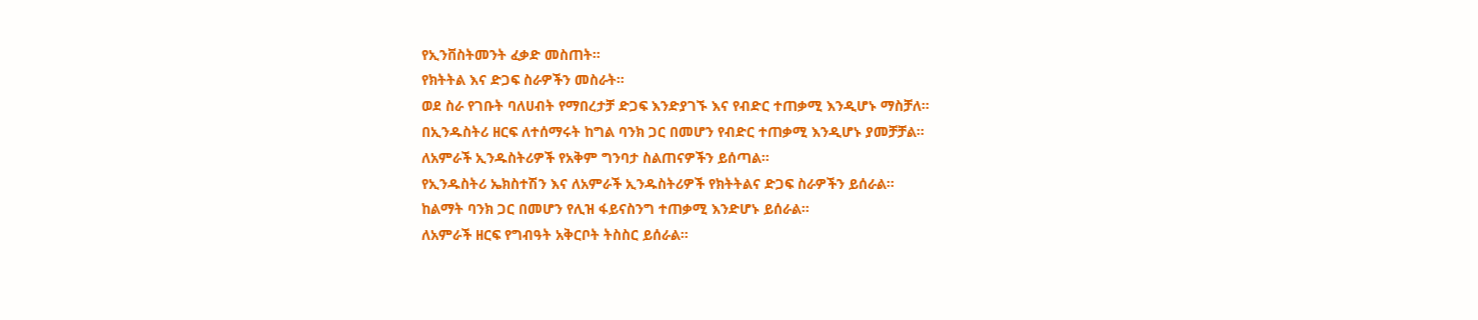የኢንቨስትመንት ፈቃድ መስጠት።
የክትትል እና ድጋፍ ስራዎችን መስራት።
ወደ ስራ የገቡት ባለሀብት የማበረታቻ ድጋፍ እንድያገኙ እና የብድር ተጠቃሚ እንዲሆኑ ማስቻለ።
በኢንዱስትሪ ዘርፍ ለተሰማሩት ከግል ባንክ ጋር በመሆን የብድር ተጠቃሚ እንዲሆኑ ያመቻቻል።
ለአምራች ኢንዱስትሪዎች የአቅም ግንባታ ስልጠናዎችን ይሰጣል።
የኢንዱስትሪ ኤክስተሽን እና ለአምራች ኢንዱስትሪዎች የክትትልና ድጋፍ ስራዎችን ይሰራል።
ከልማት ባንክ ጋር በመሆን የሊዝ ፋይናስንግ ተጠቃሚ እንድሆኑ ይሰራል።
ለአምራች ዘርፍ የግብዓት አቅርቦት ትስስር ይሰራል።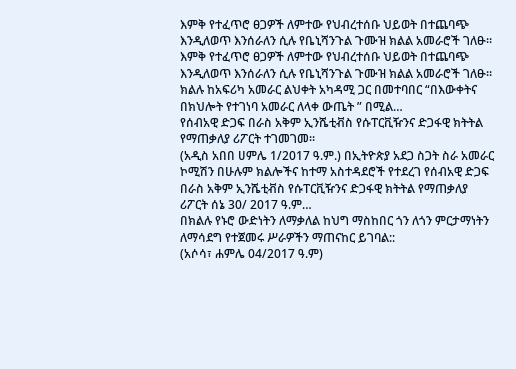እምቅ የተፈጥሮ ፀጋዎች ለምተው የህብረተሰቡ ህይወት በተጨባጭ እንዲለወጥ እንሰራለን ሲሉ የቤኒሻንጉል ጉሙዝ ክልል አመራሮች ገለፁ።
እምቅ የተፈጥሮ ፀጋዎች ለምተው የህብረተሰቡ ህይወት በተጨባጭ እንዲለወጥ እንሰራለን ሲሉ የቤኒሻንጉል ጉሙዝ ክልል አመራሮች ገለፁ። ክልሉ ከአፍሪካ አመራር ልህቀት አካዳሚ ጋር በመተባበር “በእውቀትና በክህሎት የተገነባ አመራር ለላቀ ውጤት ” በሚል…
የሰብአዊ ድጋፍ በራስ አቅም ኢንሼቲቭስ የሱፐርቪዥንና ድጋፋዊ ክትትል የማጠቃለያ ሪፖርት ተገመገመ፡፡
(አዲስ አበበ ሀምሌ 1/2017 ዓ.ም.) በኢትዮጵያ አደጋ ስጋት ስራ አመራር ኮሚሽን በሁሉም ክልሎችና ከተማ አስተዳደሮች የተደረገ የሰብአዊ ድጋፍ በራስ አቅም ኢንሼቲቭስ የሱፐርቪዥንና ድጋፋዊ ክትትል የማጠቃለያ ሪፖርት ሰኔ 30/ 2017 ዓ.ም…
በክልሉ የኑሮ ውድነትን ለማቃለል ከህግ ማስከበር ጎን ለጎን ምርታማነትን ለማሳደግ የተጀመሩ ሥራዎችን ማጠናከር ይገባል::
(አሶሳ፣ ሐምሌ 04/2017 ዓ.ም)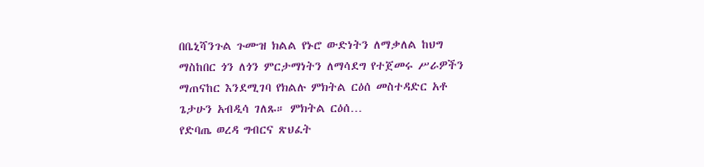በቤኒሻንጉል ጉሙዝ ክልል የኑሮ ውድነትን ለማቃለል ከህግ ማስከበር ጎን ለጎን ምርታማነትን ለማሳደግ የተጀመሩ ሥራዎችን ማጠናከር እንደሚገባ የክልሉ ምክትል ርዕሰ መስተዳድር አቶ ጌታሁን አብዲሳ ገለጹ። ምክትል ርዕሰ…
የድባጤ ወረዳ ግብርና ጽህፈት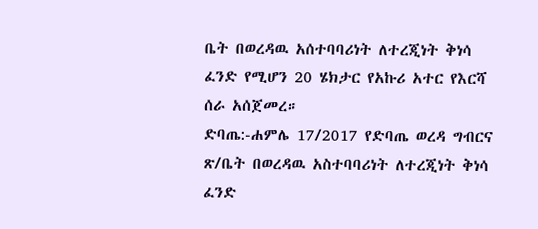ቤት በወረዳዉ አሰተባባሪነት ለተረጂነት ቅነሳ ፈንድ የሚሆን 20 ሄክታር የአኩሪ አተር የእርሻ ሰራ አሰጀመረ።
ድባጤ:-ሐምሌ 17/2017 የድባጤ ወረዳ ግብርና ጽ/ቤት በወረዳዉ አስተባባሪነት ለተረጂነት ቅነሳ ፈንድ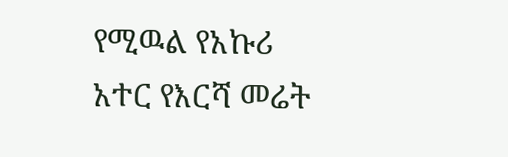የሚዉል የአኩሪ አተር የእርሻ መሬት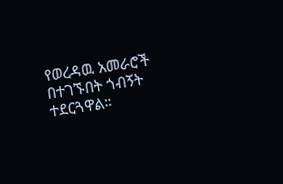የወረዳዉ አመራሮች በተገኙበት ጎብኝት ተደርጓዋል።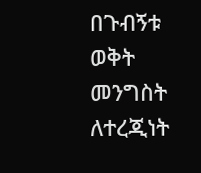በጉብኝቱ ወቅት መንግስት ለተረጂነት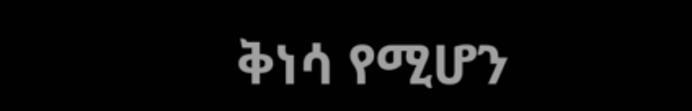ቅነሳ የሚሆን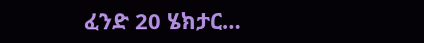ፈንድ 20 ሄክታር…